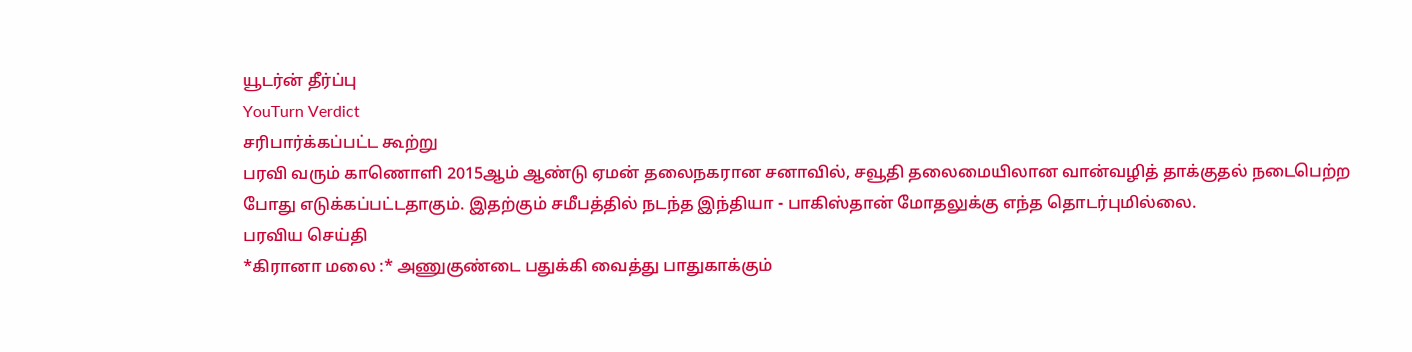யூடர்ன் தீர்ப்பு
YouTurn Verdict
சரிபார்க்கப்பட்ட கூற்று
பரவி வரும் காணொளி 2015ஆம் ஆண்டு ஏமன் தலைநகரான சனாவில், சவூதி தலைமையிலான வான்வழித் தாக்குதல் நடைபெற்ற போது எடுக்கப்பட்டதாகும். இதற்கும் சமீபத்தில் நடந்த இந்தியா - பாகிஸ்தான் மோதலுக்கு எந்த தொடர்புமில்லை.
பரவிய செய்தி
*கிரானா மலை :* அணுகுண்டை பதுக்கி வைத்து பாதுகாக்கும்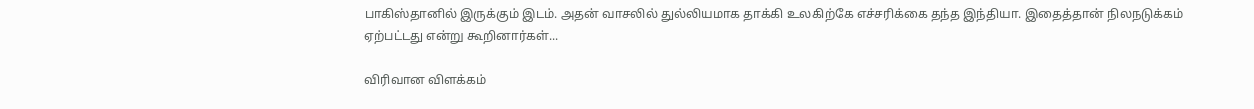பாகிஸ்தானில் இருக்கும் இடம். அதன் வாசலில் துல்லியமாக தாக்கி உலகிற்கே எச்சரிக்கை தந்த இந்தியா. இதைத்தான் நிலநடுக்கம் ஏற்பட்டது என்று கூறினார்கள்...

விரிவான விளக்கம்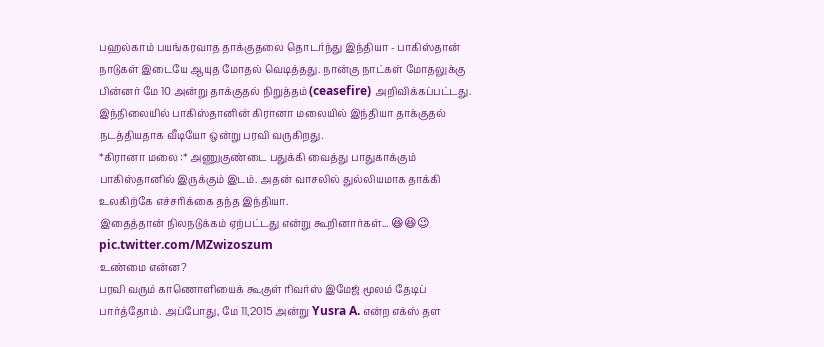பஹல்காம் பயங்கரவாத தாக்குதலை தொடர்ந்து இந்தியா - பாகிஸ்தான் நாடுகள் இடையே ஆயுத மோதல் வெடித்தது. நான்கு நாட்கள் மோதலுக்கு பின்னர் மே 10 அன்று தாக்குதல் நிறுத்தம் (ceasefire) அறிவிக்கப்பட்டது. இந்நிலையில் பாகிஸ்தானின் கிரானா மலையில் இந்தியா தாக்குதல் நடத்தியதாக வீடியோ ஒன்று பரவி வருகிறது.
*கிரானா மலை :* அணுகுண்டை பதுக்கி வைத்து பாதுகாக்கும் பாகிஸ்தானில் இருக்கும் இடம். அதன் வாசலில் துல்லியமாக தாக்கி உலகிற்கே எச்சரிக்கை தந்த இந்தியா.
இதைத்தான் நிலநடுக்கம் ஏற்பட்டது என்று கூறினார்கள்... 😆😆😉 pic.twitter.com/MZwizoszum
உண்மை என்ன?
பரவி வரும் காணொளியைக் கூகுள் ரிவர்ஸ் இமேஜ் மூலம் தேடிப் பார்த்தோம். அப்போது, மே 11,2015 அன்று Yusra A. என்ற எக்ஸ் தள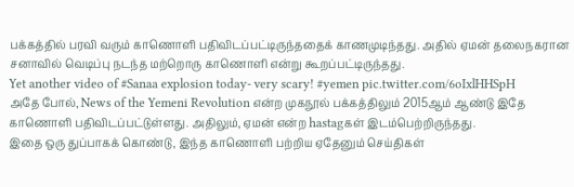பக்கத்தில் பரவி வரும் காணொளி பதிவிடப்பட்டிருந்ததைக் காணமுடிந்தது. அதில் ஏமன் தலைநகரான சனாவில் வெடிப்பு நடந்த மற்றொரு காணொளி என்று கூறப்பட்டிருந்தது.
Yet another video of #Sanaa explosion today- very scary! #yemen pic.twitter.com/6oIxlHHSpH
அதே போல், News of the Yemeni Revolution என்ற முகநூல் பக்கத்திலும் 2015ஆம் ஆண்டு இதே காணொளி பதிவிடப்பட்டுள்ளது. அதிலும், ஏமன் என்ற hastagகள் இடம்பெற்றிருந்தது.
இதை ஒரு துப்பாகக் கொண்டு, இந்த காணொளி பற்றிய ஏதேனும் செய்திகள்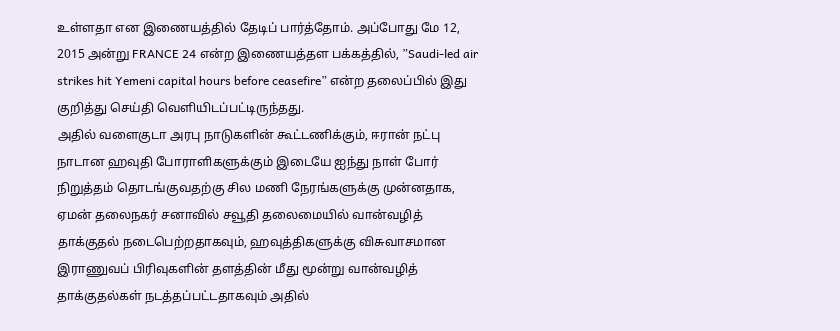உள்ளதா என இணையத்தில் தேடிப் பார்த்தோம். அப்போது மே 12, 2015 அன்று FRANCE 24 என்ற இணையத்தள பக்கத்தில், ”Saudi-led air strikes hit Yemeni capital hours before ceasefire” என்ற தலைப்பில் இது குறித்து செய்தி வெளியிடப்பட்டிருந்தது.
அதில் வளைகுடா அரபு நாடுகளின் கூட்டணிக்கும், ஈரான் நட்பு நாடான ஹவுதி போராளிகளுக்கும் இடையே ஐந்து நாள் போர் நிறுத்தம் தொடங்குவதற்கு சில மணி நேரங்களுக்கு முன்னதாக, ஏமன் தலைநகர் சனாவில் சவூதி தலைமையில் வான்வழித் தாக்குதல் நடைபெற்றதாகவும், ஹவுத்திகளுக்கு விசுவாசமான இராணுவப் பிரிவுகளின் தளத்தின் மீது மூன்று வான்வழித் தாக்குதல்கள் நடத்தப்பட்டதாகவும் அதில்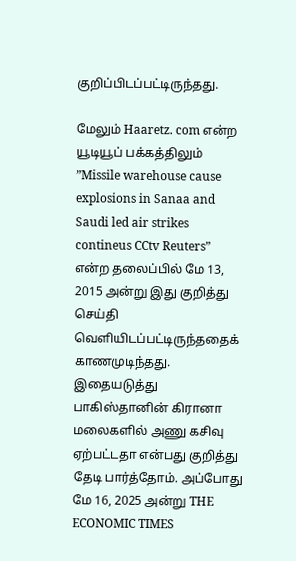குறிப்பிடப்பட்டிருந்தது.

மேலும் Haaretz. com என்ற யூடியூப் பக்கத்திலும் ”Missile warehouse cause explosions in Sanaa and Saudi led air strikes contineus CCtv Reuters” என்ற தலைப்பில் மே 13, 2015 அன்று இது குறித்து செய்தி வெளியிடப்பட்டிருந்ததைக் காணமுடிந்தது.
இதையடுத்து பாகிஸ்தானின் கிரானா மலைகளில் அணு கசிவு ஏற்பட்டதா என்பது குறித்து தேடி பார்த்தோம். அப்போது மே 16, 2025 அன்று THE ECONOMIC TIMES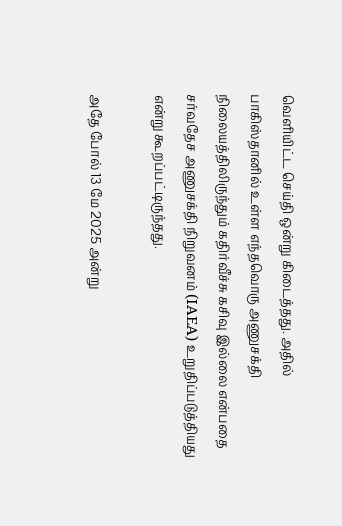வெளியிட்ட செய்தி ஒன்று கிடைத்தது. அதில் பாகிஸ்தானில் உள்ள எந்தவொரு அணுசக்தி நிலையத்திலிருந்தும் கதிர்வீச்சு கசிவு இல்லை என்பதை சர்வதேச அணுசக்தி நிறுவனம் (IAEA) உறுதிப்படுத்தியது என்று கூறப்பட்டிருந்தது.

அதே போல் 13 மே 2025 அன்று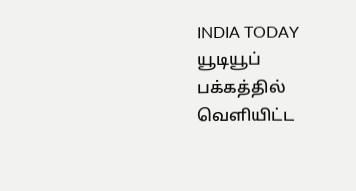INDIA TODAY யூடியூப் பக்கத்தில் வெளியிட்ட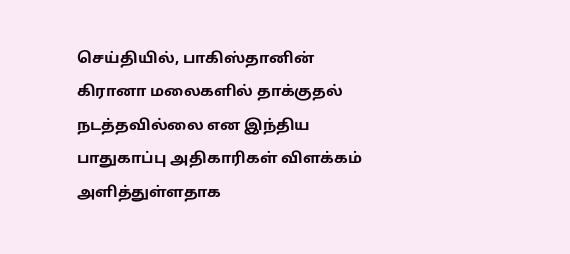செய்தியில், பாகிஸ்தானின் கிரானா மலைகளில் தாக்குதல் நடத்தவில்லை என இந்திய பாதுகாப்பு அதிகாரிகள் விளக்கம் அளித்துள்ளதாக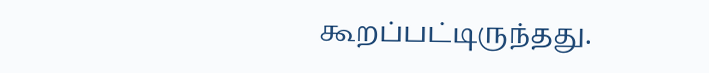கூறப்பட்டிருந்தது.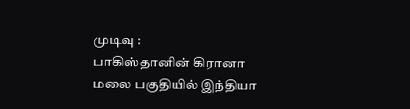முடிவு :
பாகிஸ்தானின் கிரானா மலை பகுதியில் இந்தியா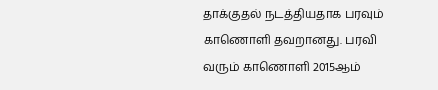தாக்குதல் நடத்தியதாக பரவும் காணொளி தவறானது. பரவி வரும் காணொளி 2015ஆம்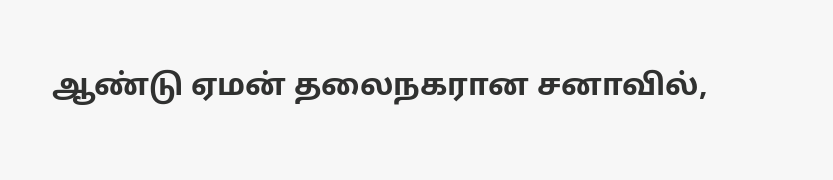ஆண்டு ஏமன் தலைநகரான சனாவில்,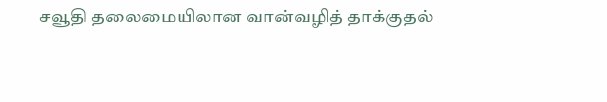சவூதி தலைமையிலான வான்வழித் தாக்குதல்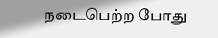நடைபெற்ற போது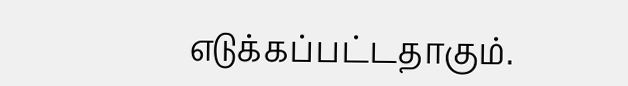எடுக்கப்பட்டதாகும்.